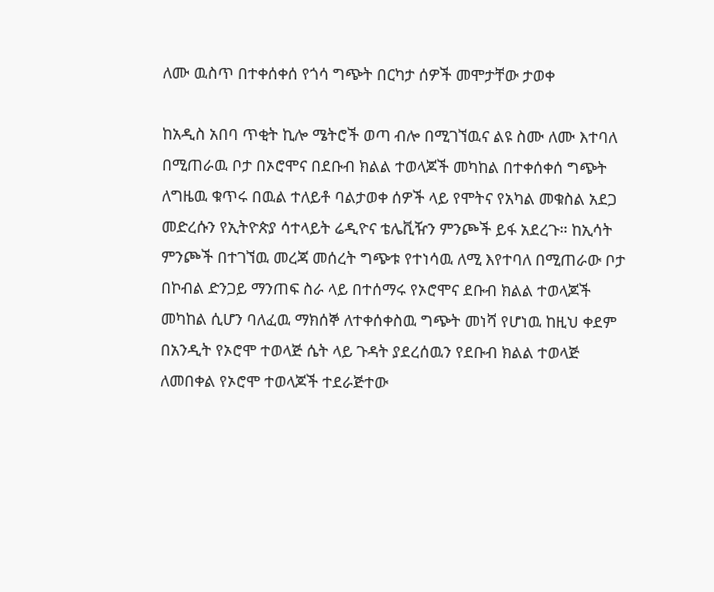ለሙ ዉስጥ በተቀሰቀሰ የጎሳ ግጭት በርካታ ሰዎች መሞታቸው ታወቀ

ከአዲስ አበባ ጥቂት ኪሎ ሜትሮች ወጣ ብሎ በሚገኘዉና ልዩ ስሙ ለሙ እተባለ በሚጠራዉ ቦታ በኦሮሞና በደቡብ ክልል ተወላጆች መካከል በተቀሰቀሰ ግጭት ለግዜዉ ቁጥሩ በዉል ተለይቶ ባልታወቀ ሰዎች ላይ የሞትና የአካል መቁስል አደጋ መድረሱን የኢትዮጵያ ሳተላይት ሬዲዮና ቴሌቪዥን ምንጮች ይፋ አደረጉ። ከኢሳት ምንጮች በተገኘዉ መረጃ መሰረት ግጭቱ የተነሳዉ ለሚ እየተባለ በሚጠራው ቦታ በኮብል ድንጋይ ማንጠፍ ስራ ላይ በተሰማሩ የኦሮሞና ደቡብ ክልል ተወላጆች መካከል ሲሆን ባለፈዉ ማክሰኞ ለተቀሰቀስዉ ግጭት መነሻ የሆነዉ ከዚህ ቀደም በአንዲት የኦሮሞ ተወላጅ ሴት ላይ ጉዳት ያደረሰዉን የደቡብ ክልል ተወላጅ ለመበቀል የኦሮሞ ተወላጆች ተደራጅተው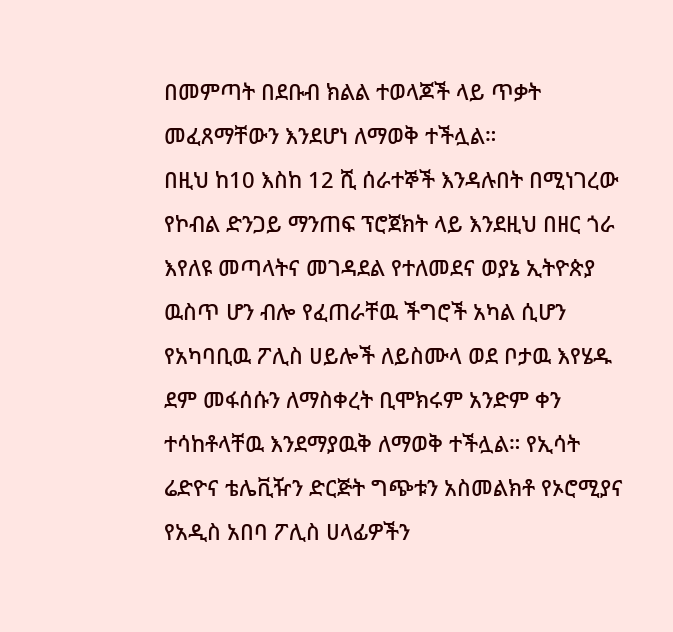በመምጣት በደቡብ ክልል ተወላጆች ላይ ጥቃት መፈጸማቸውን እንደሆነ ለማወቅ ተችሏል።
በዚህ ከ10 እስከ 12 ሺ ሰራተኞች እንዳሉበት በሚነገረው የኮብል ድንጋይ ማንጠፍ ፕሮጀክት ላይ እንደዚህ በዘር ጎራ እየለዩ መጣላትና መገዳደል የተለመደና ወያኔ ኢትዮጵያ ዉስጥ ሆን ብሎ የፈጠራቸዉ ችግሮች አካል ሲሆን የአካባቢዉ ፖሊስ ሀይሎች ለይስሙላ ወደ ቦታዉ እየሄዱ ደም መፋሰሱን ለማስቀረት ቢሞክሩም አንድም ቀን ተሳከቶላቸዉ እንደማያዉቅ ለማወቅ ተችሏል። የኢሳት ሬድዮና ቴሌቪዥን ድርጅት ግጭቱን አስመልክቶ የኦሮሚያና የአዲስ አበባ ፖሊስ ሀላፊዎችን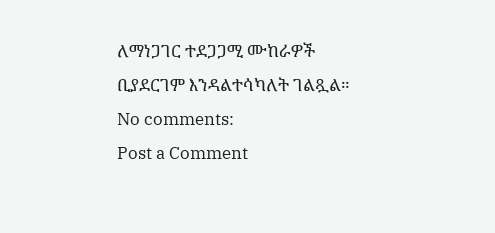ለማነጋገር ተደጋጋሚ ሙከራዎች ቢያደርገም እንዳልተሳካለት ገልጿል።
No comments:
Post a Comment